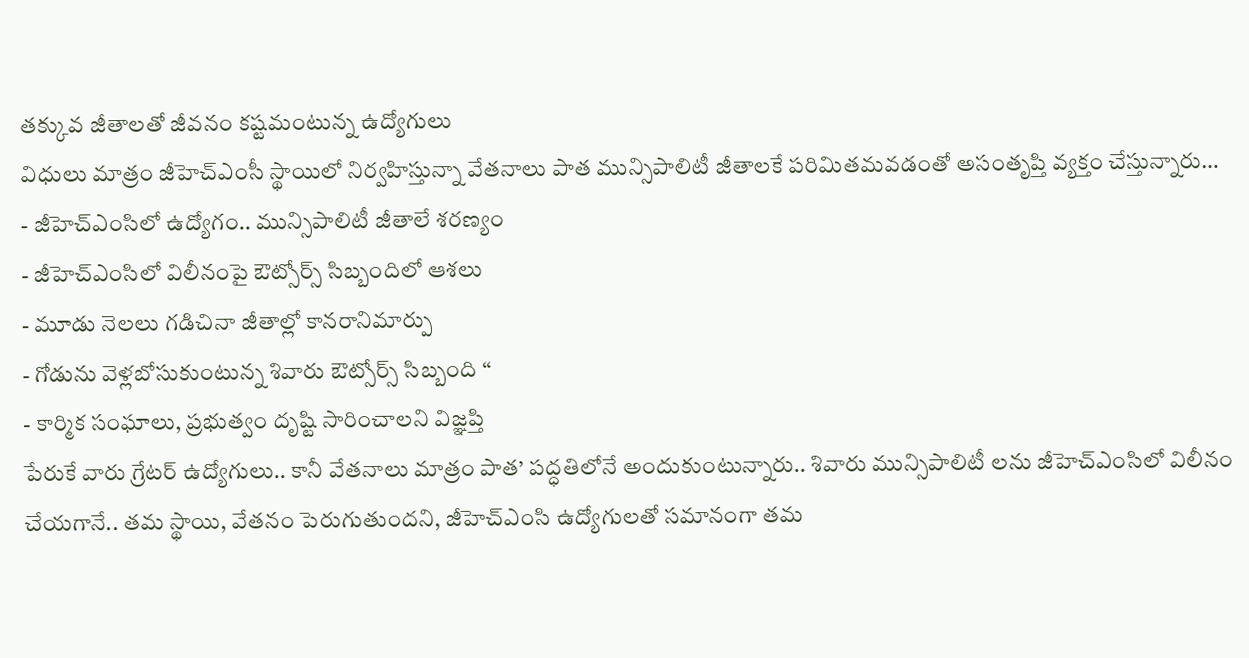తక్కువ జీతాలతో జీవనం కష్టమంటున్న ఉద్యోగులు
విధులు మాత్రం జీహెచ్ఎంసీ స్థాయిలో నిర్వహిస్తున్నా వేతనాలు పాత మున్సిపాలిటీ జీతాలకే పరిమితమవడంతో అసంతృప్తి వ్యక్తం చేస్తున్నారు…
- జీహెచ్ఎంసిలో ఉద్యోగం.. మున్సిపాలిటీ జీతాలే శరణ్యం
- జీహెచ్ఎంసిలో విలీనంపై ఔట్సోర్స్ సిబ్బందిలో ఆశలు
- మూడు నెలలు గడిచినా జీతాల్లో కానరానిమార్పు
- గోడును వెళ్లబోసుకుంటున్న శివారు ఔట్సోర్స్ సిబ్బంది “
- కార్మిక సంఘాలు, ప్రభుత్వం దృష్టి సారించాలని విజ్ఞప్తి
పేరుకే వారు గ్రేటర్ ఉద్యోగులు.. కానీ వేతనాలు మాత్రం పాత’ పద్ధతిలోనే అందుకుంటున్నారు.. శివారు మున్సిపాలిటీ లను జీహెచ్ఎంసిలో విలీనం చేయగానే.. తమ స్థాయి, వేతనం పెరుగుతుందని, జీహెచ్ఎంసి ఉద్యోగులతో సమానంగా తమ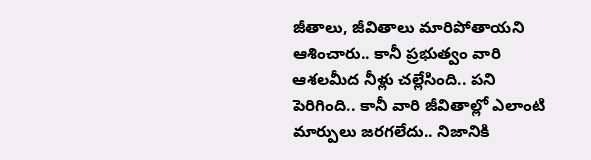జీతాలు, జీవితాలు మారిపోతాయని ఆశించారు.. కానీ ప్రభుత్వం వారి ఆశలమీద నీళ్లు చల్లేసింది.. పని పెరిగింది.. కానీ వారి జీవితాల్లో ఎలాంటి మార్పులు జరగలేదు.. నిజానికి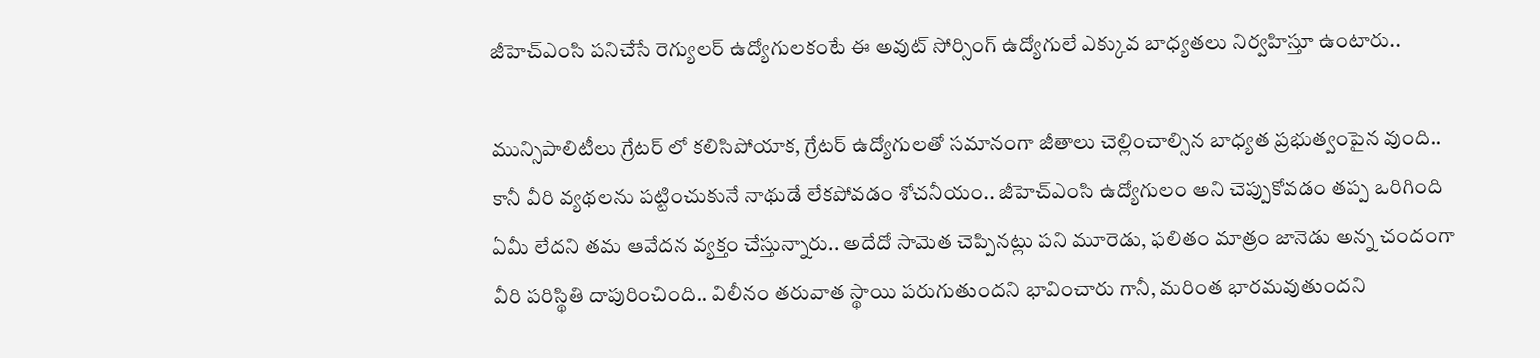జీహెచ్ఎంసి పనిచేసే రెగ్యులర్ ఉద్యోగులకంటే ఈ అవుట్ సోర్సింగ్ ఉద్యోగులే ఎక్కువ బాధ్యతలు నిర్వహిస్తూ ఉంటారు..

మున్సిపాలిటీలు గ్రేటర్ లో కలిసిపోయాక, గ్రేటర్ ఉద్యోగులతో సమానంగా జీతాలు చెల్లించాల్సిన బాధ్యత ప్రభుత్వంపైన వుంది.. కానీ వీరి వ్యథలను పట్టించుకునే నాథుడే లేకపోవడం శోచనీయం.. జీహెచ్ఎంసి ఉద్యోగులం అని చెప్పుకోవడం తప్ప ఒరిగింది ఏమీ లేదని తమ ఆవేదన వ్యక్తం చేస్తున్నారు.. అదేదో సామెత చెప్పినట్లు పని మూరెడు, ఫలితం మాత్రం జానెడు అన్న చందంగా వీరి పరిస్థితి దాపురించింది.. విలీనం తరువాత స్థాయి పరుగుతుందని భావించారు గానీ, మరింత భారమవుతుందని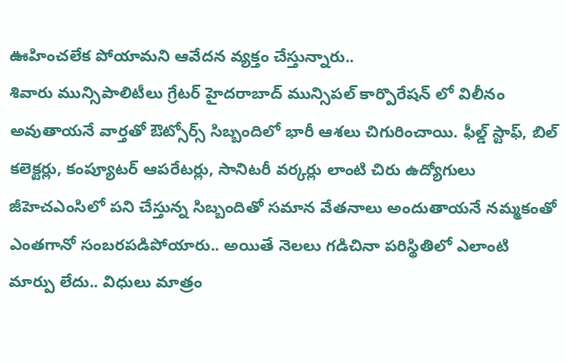ఊహించలేక పోయామని ఆవేదన వ్యక్తం చేస్తున్నారు..
శివారు మున్సిపాలిటీలు గ్రేటర్ హైదరాబాద్ మున్సిపల్ కార్పొరేషన్ లో విలీనం అవుతాయనే వార్తతో ఔట్సోర్స్ సిబ్బందిలో భారీ ఆశలు చిగురించాయి. ఫీల్డ్ స్టాఫ్, బిల్ కలెక్టర్లు, కంప్యూటర్ ఆపరేటర్లు, సానిటరీ వర్కర్లు లాంటి చిరు ఉద్యోగులు జీహెచఎంసిలో పని చేస్తున్న సిబ్బందితో సమాన వేతనాలు అందుతాయనే నమ్మకంతో ఎంతగానో సంబరపడిపోయారు.. అయితే నెలలు గడిచినా పరిస్థితిలో ఎలాంటి మార్పు లేదు.. విధులు మాత్రం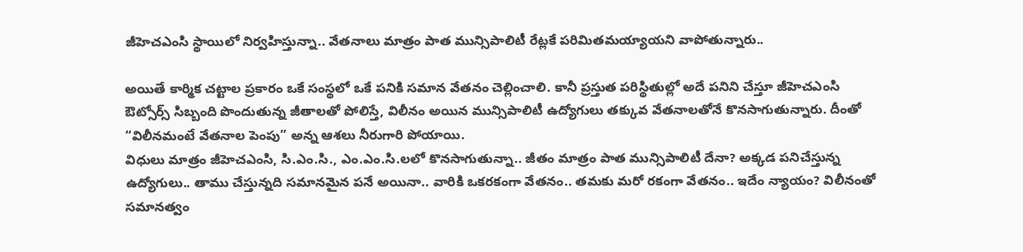జీహెచఎంసి స్థాయిలో నిర్వహిస్తున్నా.. వేతనాలు మాత్రం పాత మున్సిపాలిటీ రేట్లకే పరిమితమయ్యాయని వాపోతున్నారు..

అయితే కార్మిక చట్టాల ప్రకారం ఒకే సంస్థలో ఒకే పనికి సమాన వేతనం చెల్లించాలి. కానీ ప్రస్తుత పరిస్థితుల్లో అదే పనిని చేస్తూ జీహెచఎంసి ఔట్సోర్స్ సిబ్బంది పొందుతున్న జీతాలతో పోలిస్తే, విలీనం అయిన మున్సిపాలిటీ ఉద్యోగులు తక్కువ వేతనాలతోనే కొనసాగుతున్నారు. దీంతో “విలీనమంటే వేతనాల పెంపు” అన్న ఆశలు నీరుగారి పోయాయి.
విధులు మాత్రం జీహెచఎంసి, సి.ఎం.సి., ఎం.ఎం.సి.లలో కొనసాగుతున్నా.. జీతం మాత్రం పాత మున్సిపాలిటీ దేనా? అక్కడ పనిచేస్తున్న ఉద్యోగులు.. తాము చేస్తున్నది సమానమైన పనే అయినా.. వారికి ఒకరకంగా వేతనం.. తమకు మరో రకంగా వేతనం.. ఇదేం న్యాయం? విలీనంతో సమానత్వం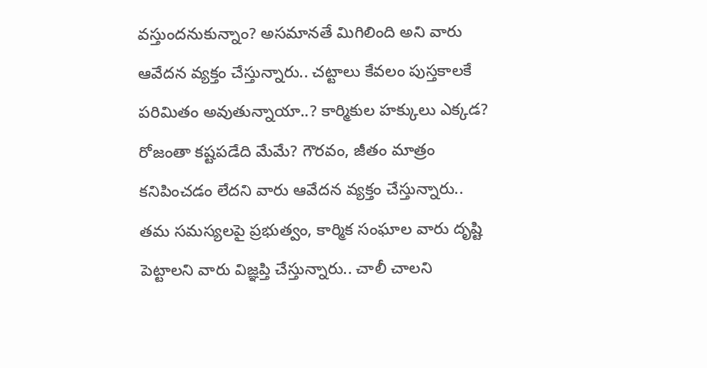వస్తుందనుకున్నాం? అసమానతే మిగిలింది అని వారు ఆవేదన వ్యక్తం చేస్తున్నారు.. చట్టాలు కేవలం పుస్తకాలకే పరిమితం అవుతున్నాయా..? కార్మికుల హక్కులు ఎక్కడ? రోజంతా కష్టపడేది మేమే? గౌరవం, జీతం మాత్రం కనిపించడం లేదని వారు ఆవేదన వ్యక్తం చేస్తున్నారు..
తమ సమస్యలపై ప్రభుత్వం, కార్మిక సంఘాల వారు దృష్టి పెట్టాలని వారు విజ్ఞప్తి చేస్తున్నారు.. చాలీ చాలని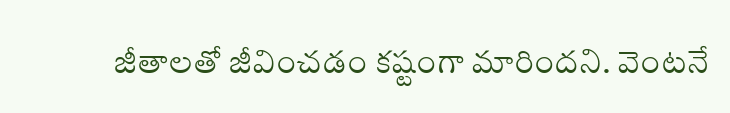జీతాలతో జీవించడం కష్టంగా మారిందని. వెంటనే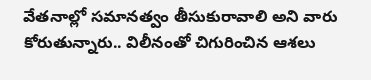వేతనాల్లో సమానత్వం తీసుకురావాలి అని వారు కోరుతున్నారు.. విలీనంతో చిగురించిన ఆశలు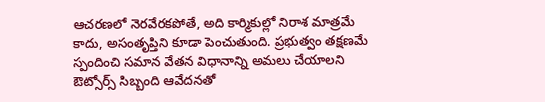ఆచరణలో నెరవేరకపోతే, అది కార్మికుల్లో నిరాశ మాత్రమే కాదు, అసంతృప్తిని కూడా పెంచుతుంది. ప్రభుత్వం తక్షణమే స్పందించి సమాన వేతన విధానాన్ని అమలు చేయాలని ఔట్సోర్స్ సిబ్బంది ఆవేదనతో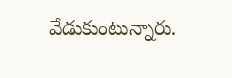వేడుకుంటున్నారు.